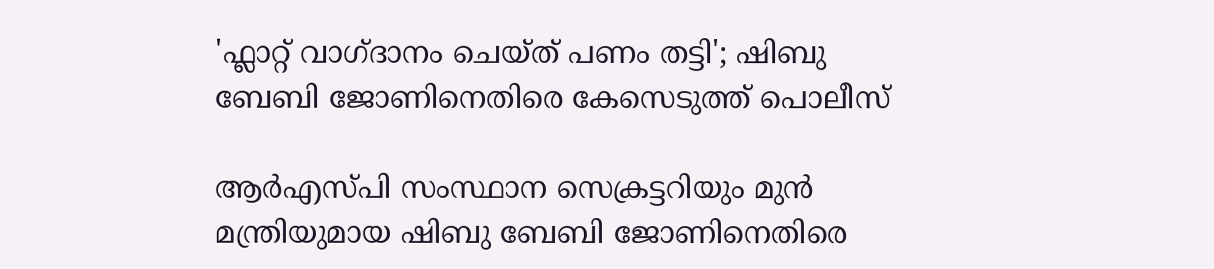'ഫ്ലാറ്റ് വാഗ്ദാനം ചെയ്ത് പണം തട്ടി'; ഷിബു ബേബി ജോണിനെതിരെ കേസെടുത്ത് പൊലീസ്

ആർഎസ്‌പി സംസ്ഥാന സെക്രട്ടറിയും മുൻ മന്ത്രിയുമായ ഷിബു ബേബി ജോണിനെതിരെ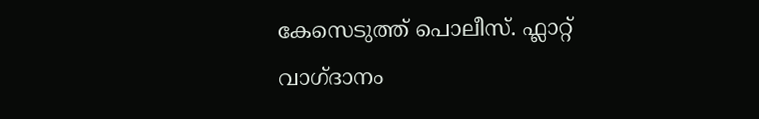കേസെടുത്ത് പൊലീസ്. ഫ്ലാറ്റ് വാഗ്ദാനം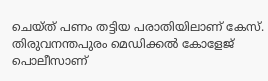ചെയ്ത് പണം തട്ടിയ പരാതിയിലാണ് കേസ്. തിരുവനന്തപുരം മെഡിക്കൽ കോളേജ് പൊലീസാണ്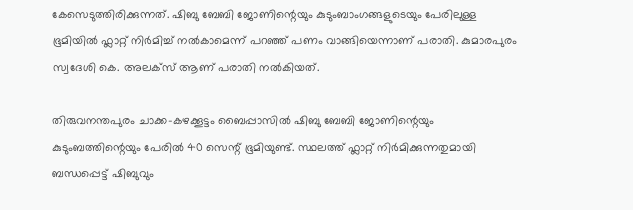കേസെടുത്തിരിക്കുന്നത്. ഷിബു ബേബി ജോണിന്റെയും കുടുംബാംഗങ്ങളുടെയും പേരിലുള്ള ഭൂമിയിൽ ഫ്ലാറ്റ് നിർമിച്ച് നൽകാമെന്ന് പറഞ്ഞ് പണം വാങ്ങിയെന്നാണ് പരാതി. കുമാരപുരം സ്വദേശി കെ. അലക്സ് ആണ് പരാതി നൽകിയത്.

തിരുവനന്തപുരം ചാക്ക-കഴക്കൂട്ടം ബൈപ്പാസിൽ ഷിബു ബേബി ജോണിന്റെയും കുടുംബത്തിന്റെയും പേരിൽ 40 സെന്റ് ഭൂമിയുണ്ട്. സ്ഥലത്ത് ഫ്ലാറ്റ് നിർമിക്കുന്നതുമായി ബന്ധപ്പെട്ട് ഷിബുവും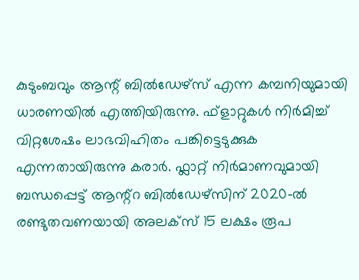കുടുംബവും ആന്റ് ബിൽഡേഴ്‌സ് എന്ന കമ്പനിയുമായി ധാരണയിൽ എത്തിയിരുന്നു. ഫ്ളാറ്റുകൾ നിർമിച്ച് വിറ്റശേഷം ലാഭവിഹിതം പങ്കിട്ടെടുക്കുക എന്നതായിരുന്നു കരാർ. ഫ്ലാറ്റ് നിർമാണവുമായി ബന്ധപ്പെട്ട് ആന്റ്റ ബിൽഡേഴ്സിന് 2020-ൽ രണ്ടുതവണയായി അലക്‌സ് 15 ലക്ഷം രൂപ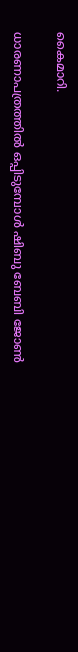കൈമാറി.

ധാരണാപത്രത്തിൽ ഒപ്പിടുമ്പോൾ ഷിബു ബേബി ജോൺ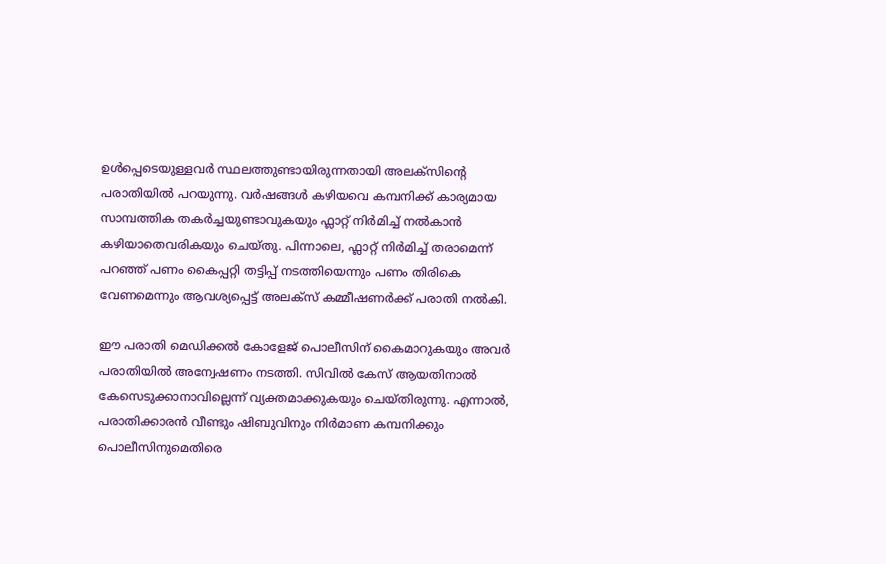ഉൾപ്പെടെയുള്ളവർ സ്ഥലത്തുണ്ടായിരുന്നതായി അലക്‌സിൻ്റെ പരാതിയിൽ പറയുന്നു. വർഷങ്ങൾ കഴിയവെ കമ്പനിക്ക് കാര്യമായ സാമ്പത്തിക തകർച്ചയുണ്ടാവുകയും ഫ്ലാറ്റ് നിർമിച്ച് നൽകാൻ കഴിയാതെവരികയും ചെയ്തു. പിന്നാലെ, ഫ്ലാറ്റ് നിർമിച്ച് തരാമെന്ന് പറഞ്ഞ് പണം കൈപ്പറ്റി തട്ടിപ്പ് നടത്തിയെന്നും പണം തിരികെ വേണമെന്നും ആവശ്യപ്പെട്ട് അലക്സ് കമ്മീഷണർക്ക് പരാതി നൽകി.

ഈ പരാതി മെഡിക്കൽ കോളേജ് പൊലീസിന് കൈമാറുകയും അവർ പരാതിയിൽ അന്വേഷണം നടത്തി. സിവിൽ കേസ് ആയതിനാൽ കേസെടുക്കാനാവില്ലെന്ന് വ്യക്തമാക്കുകയും ചെയ്തിരുന്നു. എന്നാൽ, പരാതിക്കാരൻ വീണ്ടും ഷിബുവിനും നിർമാണ കമ്പനിക്കും പൊലീസിനുമെതിരെ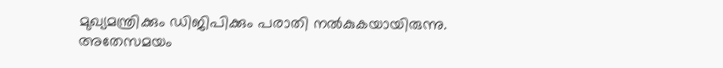മുഖ്യമന്ത്രിക്കും ഡിജിപിക്കും പരാതി നൽകുകയായിരുന്നു. അതേസമയം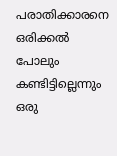പരാതിക്കാരനെ ഒരിക്കല്‍ പോലും കണ്ടിട്ടില്ലെന്നും ഒരു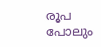രൂപ പോലും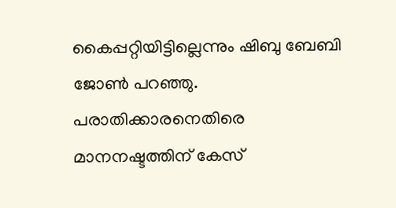കൈപ്പറ്റിയിട്ടില്ലെന്നും ഷിബു ബേബി ജോണ്‍ പറഞ്ഞു. പരാതിക്കാരനെതിരെ മാനനഷ്ടത്തിന് കേസ്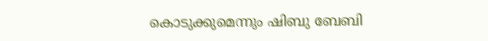കൊടുക്കുമെന്നും ഷിബു ബേബി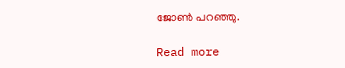ജോണ്‍ പറഞ്ഞു.

Read more